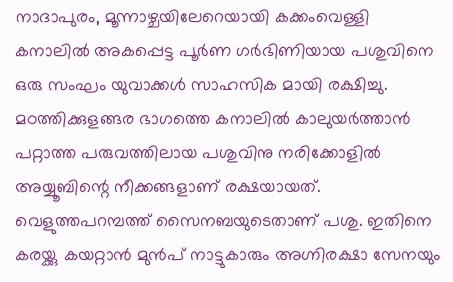നാദാപുരം, മൂന്നാഴ്ചയിലേറെയായി കക്കംവെള്ളി കനാലിൽ അകപ്പെട്ട പൂർണ ഗർഭിണിയായ പശുവിനെ ഒരു സംഘം യുവാക്കൾ സാഹസിക മായി രക്ഷിച്ചു. മഠത്തിക്കുളങ്ങര ഭാഗത്തെ കനാലിൽ കാലുയർത്താൻ പറ്റാത്ത പരുവത്തിലായ പശുവിനു നരിക്കോളിൽ അയ്യൂബിന്റെ നീക്കങ്ങളാണ് രക്ഷയായത്. വെളുത്തപറമ്പത്ത് സൈനബയുടെതാണ് പശു. ഇതിനെ കരയ്ക്കു കയറ്റാൻ മുൻപ് നാട്ടുകാരും അഗ്നിരക്ഷാ സേനയും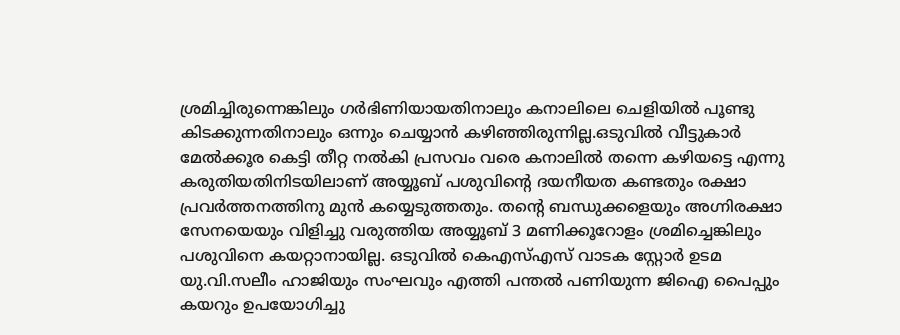ശ്രമിച്ചിരുന്നെങ്കിലും ഗർഭിണിയായതിനാലും കനാലിലെ ചെളിയിൽ പൂണ്ടു കിടക്കുന്നതിനാലും ഒന്നും ചെയ്യാൻ കഴിഞ്ഞിരുന്നില്ല.ഒടുവിൽ വീട്ടുകാർ മേൽക്കൂര കെട്ടി തീറ്റ നൽകി പ്രസവം വരെ കനാലിൽ തന്നെ കഴിയട്ടെ എന്നു കരുതിയതിനിടയിലാണ് അയ്യൂബ് പശുവിന്റെ ദയനീയത കണ്ടതും രക്ഷാ പ്രവർത്തനത്തിനു മുൻ കയ്യെടുത്തതും. തന്റെ ബന്ധുക്കളെയും അഗ്നിരക്ഷാ സേനയെയും വിളിച്ചു വരുത്തിയ അയ്യൂബ് 3 മണിക്കൂറോളം ശ്രമിച്ചെങ്കിലും പശുവിനെ കയറ്റാനായില്ല. ഒടുവിൽ കെഎസ്എസ് വാടക സ്റ്റോർ ഉടമ യു.വി.സലീം ഹാജിയും സംഘവും എത്തി പന്തൽ പണിയുന്ന ജിഐ പൈപ്പും കയറും ഉപയോഗിച്ചു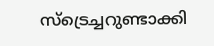സ്ട്രെച്ചറുണ്ടാക്കി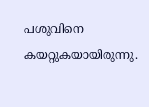പശുവിനെ കയറ്റുകയായിരുന്നു.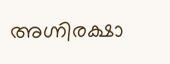അഗ്നിരക്ഷാ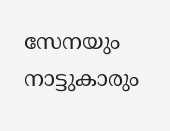സേനയും നാട്ടുകാരും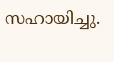സഹായിച്ചു.